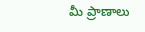మీ ప్రాణాలు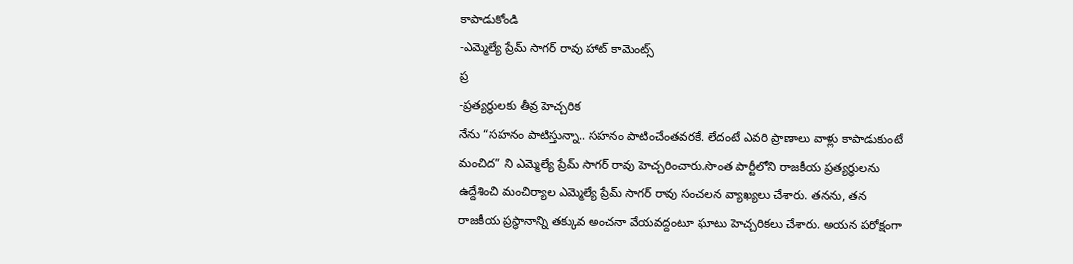కాపాడుకోండి
-ఎమ్మెల్యే ప్రేమ్ సాగర్ రావు హాట్ కామెంట్స్
ప్ర
-ప్రత్యర్థులకు తీవ్ర హెచ్చరిక
నేను “సహనం పాటిస్తున్నా.. సహనం పాటించేంతవరకే. లేదంటే ఎవరి ప్రాణాలు వాళ్లు కాపాడుకుంటే మంచిద” ని ఎమ్మెల్యే ప్రేమ్ సాగర్ రావు హెచ్చరించారు.సొంత పార్టీలోని రాజకీయ ప్రత్యర్థులను ఉద్దేశించి మంచిర్యాల ఎమ్మెల్యే ప్రేమ్ సాగర్ రావు సంచలన వ్యాఖ్యలు చేశారు. తనను, తన రాజకీయ ప్రస్థానాన్ని తక్కువ అంచనా వేయవద్దంటూ ఘాటు హెచ్చరికలు చేశారు. అయన పరోక్షంగా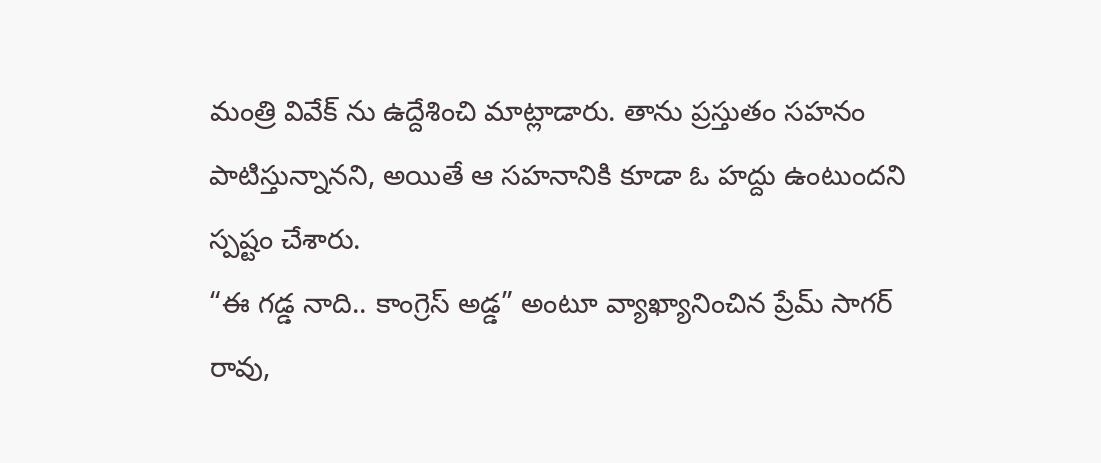మంత్రి వివేక్ ను ఉద్దేశించి మాట్లాడారు. తాను ప్రస్తుతం సహనం పాటిస్తున్నానని, అయితే ఆ సహనానికి కూడా ఓ హద్దు ఉంటుందని స్పష్టం చేశారు.
“ఈ గడ్డ నాది.. కాంగ్రెస్ అడ్డ” అంటూ వ్యాఖ్యానించిన ప్రేమ్ సాగర్ రావు,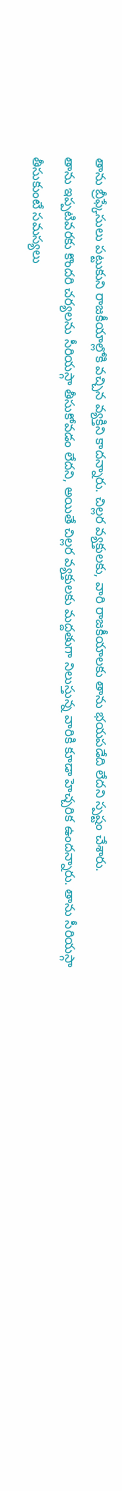తాను బ్రీఫ్కేసులు పట్టుకుని రాజకీయాల్లోకి వచ్చిన వ్యక్తిని కాదన్నారు. చిల్లర వ్యక్తులకు, వారి రాజకీయాలకు తాను భయపడేది లేదని స్పష్టం చేశారు.
తాను ఇప్పటివరకు కొందరి చర్యలను సీరియస్గా తీసుకోవడం లేదని, అయితే చిల్లర వ్యక్తులకు మద్దతుగా నిలుస్తున్న వారికి కూడా హెచ్చరిక ఉందన్నారు. తాను సీరియస్గా తీసుకుంటే సమస్యలు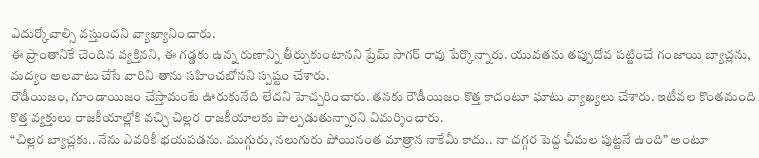ఎదుర్కోవాల్సి వస్తుందని వ్యాఖ్యానించారు.
ఈ ప్రాంతానికే చెందిన వ్యక్తినని, ఈ గడ్డకు ఉన్న రుణాన్ని తీర్చుకుంటానని ప్రేమ్ సాగర్ రావు పేర్కొన్నారు. యువతను తప్పుదోవ పట్టించే గంజాయి బ్యాచ్లను, మద్యం అలవాటు చేసే వారిని తాను సహించబోనని స్పష్టం చేశారు.
రౌడీయిజం, గూండాయిజం చేస్తామంటే ఊరుకునేది లేదని హెచ్చరించారు. తనకు రౌడీయిజం కొత్త కాదంటూ ఘాటు వ్యాఖ్యలు చేశారు. ఇటీవల కొంతమంది కొత్త వ్యక్తులు రాజకీయాల్లోకి వచ్చి చిల్లర రాజకీయాలకు పాల్పడుతున్నారని విమర్శించారు.
“చిల్లర బ్యాచ్లకు.. నేను ఎవరికీ భయపడను. ముగ్గురు, నలుగురు పోయినంత మాత్రాన నాకేమీ కాదు.. నా దగ్గర పెద్ద చీమల పుట్టనే ఉంది” అంటూ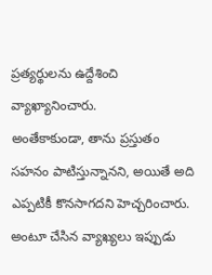ప్రత్యర్థులను ఉద్దేశించి వ్యాఖ్యానించారు.
అంతేకాకుండా, తాను ప్రస్తుతం సహనం పాటిస్తున్నానని, అయితే అది ఎప్పటికీ కొనసాగదని హెచ్చరించారు. అంటూ చేసిన వ్యాఖ్యలు ఇప్పుడు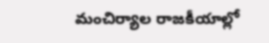మంచిర్యాల రాజకీయాల్లో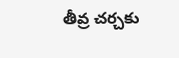తీవ్ర చర్చకు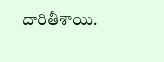దారితీశాయి.